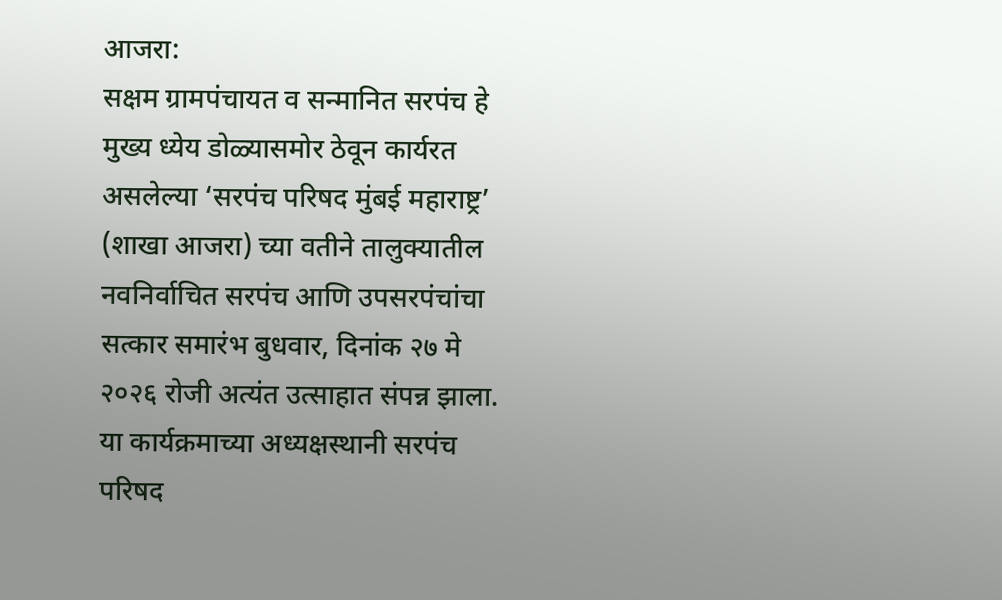आजरा:
सक्षम ग्रामपंचायत व सन्मानित सरपंच हे मुख्य ध्येय डोळ्यासमोर ठेवून कार्यरत असलेल्या ‘सरपंच परिषद मुंबई महाराष्ट्र’ (शाखा आजरा) च्या वतीने तालुक्यातील नवनिर्वाचित सरपंच आणि उपसरपंचांचा सत्कार समारंभ बुधवार, दिनांक २७ मे २०२६ रोजी अत्यंत उत्साहात संपन्न झाला.
या कार्यक्रमाच्या अध्यक्षस्थानी सरपंच परिषद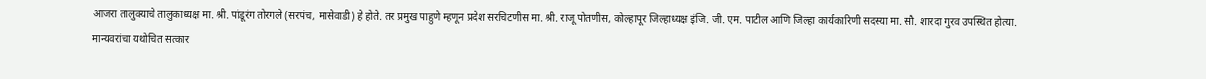आजरा तालुक्याचे तालुकाध्यक्ष मा. श्री. पांडूरंग तोरगले (सरपंच, मासेवाडी) हे होते. तर प्रमुख पाहुणे म्हणून प्रदेश सरचिटणीस मा. श्री. राजू पोतणीस, कोल्हापूर जिल्हाध्यक्ष इंजि. जी. एम. पाटील आणि जिल्हा कार्यकारिणी सदस्या मा. सौ. शारदा गुरव उपस्थित होत्या.
मान्यवरांचा यथोचित सत्कार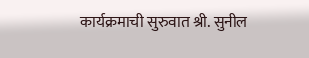कार्यक्रमाची सुरुवात श्री. सुनील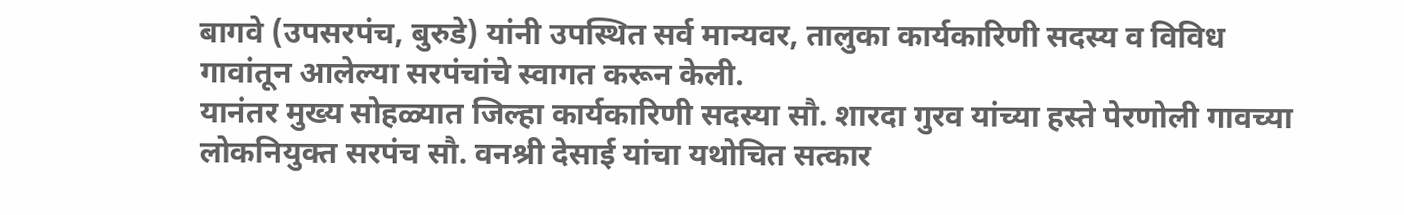बागवे (उपसरपंच, बुरुडे) यांनी उपस्थित सर्व मान्यवर, तालुका कार्यकारिणी सदस्य व विविध गावांतून आलेल्या सरपंचांचे स्वागत करून केली.
यानंतर मुख्य सोहळ्यात जिल्हा कार्यकारिणी सदस्या सौ. शारदा गुरव यांच्या हस्ते पेरणोली गावच्या लोकनियुक्त सरपंच सौ. वनश्री देसाई यांचा यथोचित सत्कार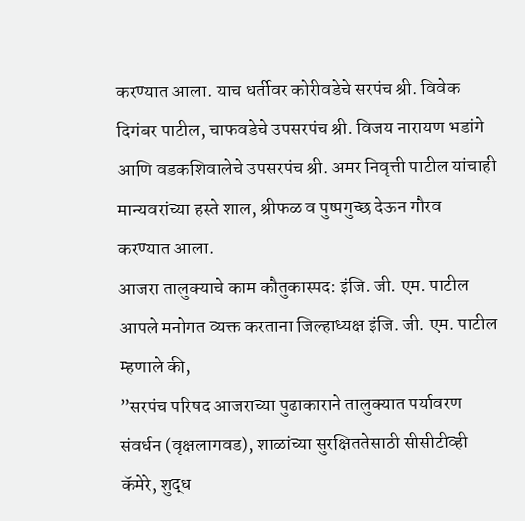करण्यात आला. याच धर्तीवर कोरीवडेचे सरपंच श्री. विवेक दिगंबर पाटील, चाफवडेचे उपसरपंच श्री. विजय नारायण भडांगे आणि वडकशिवालेचे उपसरपंच श्री. अमर निवृत्ती पाटील यांचाही मान्यवरांच्या हस्ते शाल, श्रीफळ व पुष्पगुच्छ देऊन गौरव करण्यात आला.
आजरा तालुक्याचे काम कौतुकास्पद: इंजि. जी. एम. पाटील
आपले मनोगत व्यक्त करताना जिल्हाध्यक्ष इंजि. जी. एम. पाटील म्हणाले की,
”सरपंच परिषद आजराच्या पुढाकाराने तालुक्यात पर्यावरण संवर्धन (वृक्षलागवड), शाळांच्या सुरक्षिततेसाठी सीसीटीव्ही कॅमेरे, शुद्ध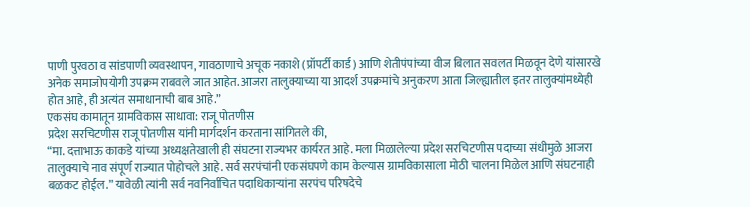पाणी पुरवठा व सांडपाणी व्यवस्थापन, गावठाणाचे अचूक नकाशे (प्रॉपर्टी कार्ड) आणि शेतीपंपांच्या वीज बिलात सवलत मिळवून देणे यांसारखे अनेक समाजोपयोगी उपक्रम राबवले जात आहेत. आजरा तालुक्याच्या या आदर्श उपक्रमांचे अनुकरण आता जिल्ह्यातील इतर तालुक्यांमध्येही होत आहे, ही अत्यंत समाधानाची बाब आहे.”
एकसंघ कामातून ग्रामविकास साधावा: राजू पोतणीस
प्रदेश सरचिटणीस राजू पोतणीस यांनी मार्गदर्शन करताना सांगितले की,
“मा. दत्ताभाऊ काकडे यांच्या अध्यक्षतेखाली ही संघटना राज्यभर कार्यरत आहे. मला मिळालेल्या प्रदेश सरचिटणीस पदाच्या संधीमुळे आजरा तालुक्याचे नाव संपूर्ण राज्यात पोहोचले आहे. सर्व सरपंचांनी एकसंघपणे काम केल्यास ग्रामविकासाला मोठी चालना मिळेल आणि संघटनाही बळकट होईल.” यावेळी त्यांनी सर्व नवनिर्वाचित पदाधिकाऱ्यांना सरपंच परिषदेचे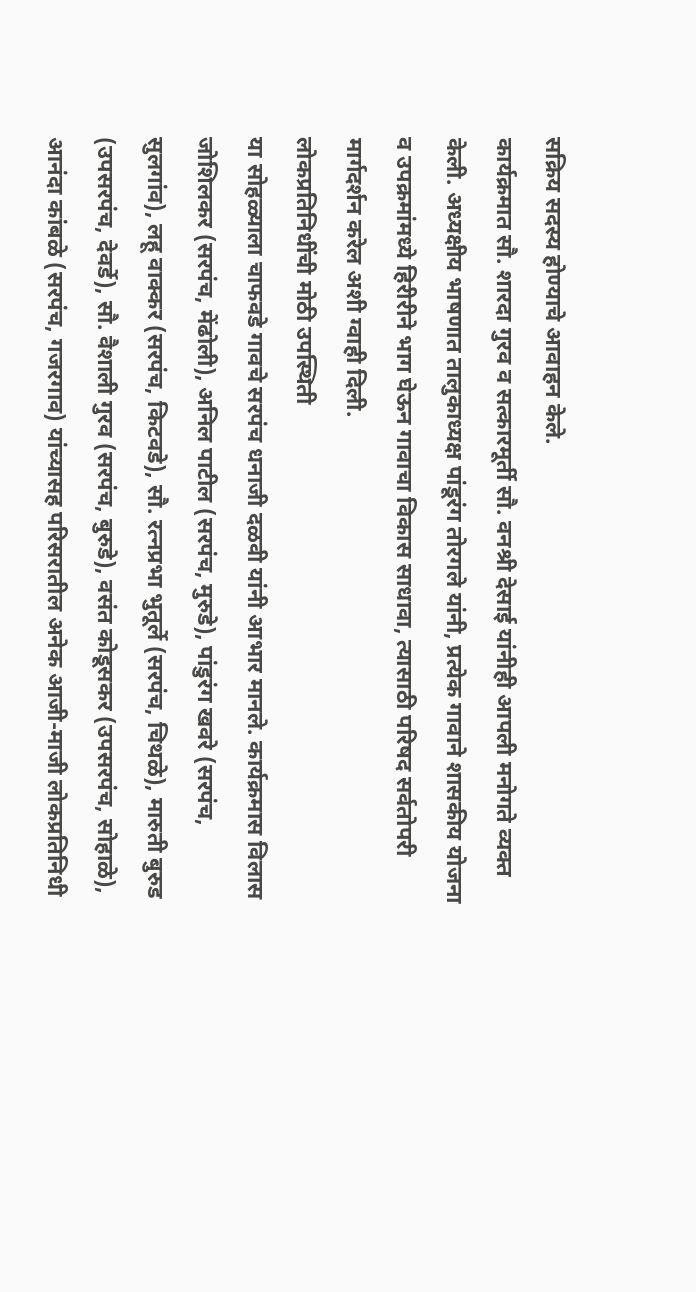सक्रिय सदस्य होण्याचे आवाहन केले.
कार्यक्रमात सौ. शारदा गुरव व सत्कारमूर्ती सौ. वनश्री देसाई यांनीही आपली मनोगते व्यक्त केली. अध्यक्षीय भाषणात तालुकाध्यक्ष पांडूरंग तोरगले यांनी, प्रत्येक गावाने शासकीय योजना व उपक्रमांमध्ये हिरीरीने भाग घेऊन गावाचा विकास साधावा, त्यासाठी परिषद सर्वतोपरी मार्गदर्शन करेल अशी ग्वाही दिली.
लोकप्रतिनिधींची मोठी उपस्थिती
या सोहळ्याला चाफवडे गावचे सरपंच धनाजी दळवी यांनी आभार मानले. कार्यक्रमास विलास जोशिलकर (सरपंच, मेंढोली), अनिल पाटील (सरपंच, मुरुडे), पांडुरंग खवरे (सरपंच, सुलगांव), लहू वाक्कर (सरपंच, किटवडे), सौ. रत्नप्रभा भुतूर्ले (सरपंच, चिथळे), मारुती बुरुड (उपसरपंच, देवर्डे), सौ. वैशाली गुरव (सरपंच, बुरुडे), वसंत कोडूसकर (उपसरपंच, सोहाळे), आनंदा कांबळे (सरपंच, गजरगाव) यांच्यासह परिसरातील अनेक आजी-माजी लोकप्रतिनिधी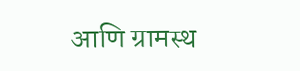आणि ग्रामस्थ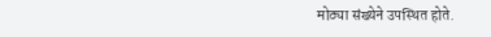मोठ्या संख्येने उपस्थित होते.